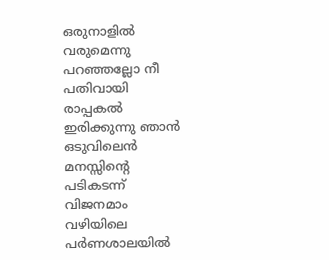ഒരുനാളിൽ
വരുമെന്നു
പറഞ്ഞല്ലോ നീ
പതിവായി
രാപ്പകൽ
ഇരിക്കുന്നു ഞാൻ
ഒടുവിലെൻ
മനസ്സിന്റെ
പടികടന്ന്
വിജനമാം
വഴിയിലെ
പർണശാലയിൽ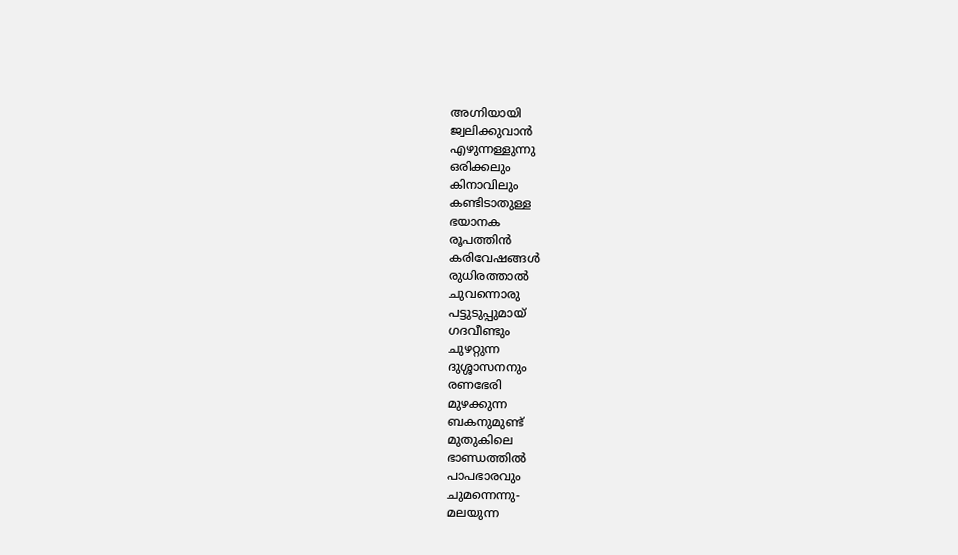അഗ്നിയായി
ജ്വലിക്കുവാൻ
എഴുന്നള്ളുന്നു
ഒരിക്കലും
കിനാവിലും
കണ്ടിടാതുള്ള
ഭയാനക
രൂപത്തിൻ
കരിവേഷങ്ങൾ
രുധിരത്താൽ
ചുവന്നൊരു
പട്ടുടുപ്പുമായ്
ഗദവീണ്ടും
ചുഴറ്റുന്ന
ദുശ്ശാസനനും
രണഭേരി
മുഴക്കുന്ന
ബകനുമുണ്ട്
മുതുകിലെ
ഭാണ്ഡത്തിൽ
പാപഭാരവും
ചുമന്നെന്നു-
മലയുന്ന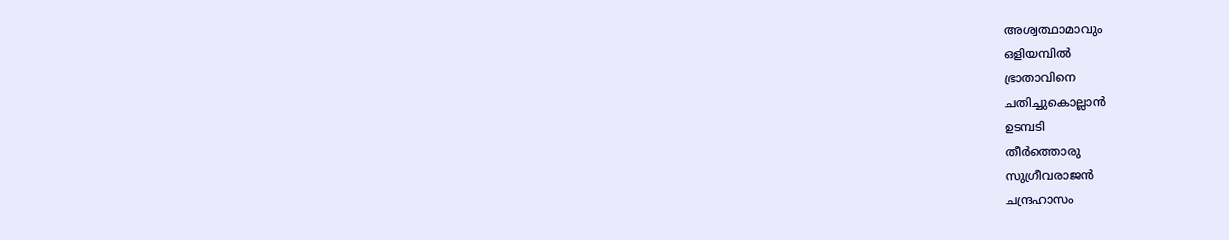അശ്വത്ഥാമാവും
ഒളിയമ്പിൽ
ഭ്രാതാവിനെ
ചതിച്ചുകൊല്ലാൻ
ഉടമ്പടി
തീർത്തൊരു
സുഗ്രീവരാജൻ
ചന്ദ്രഹാസം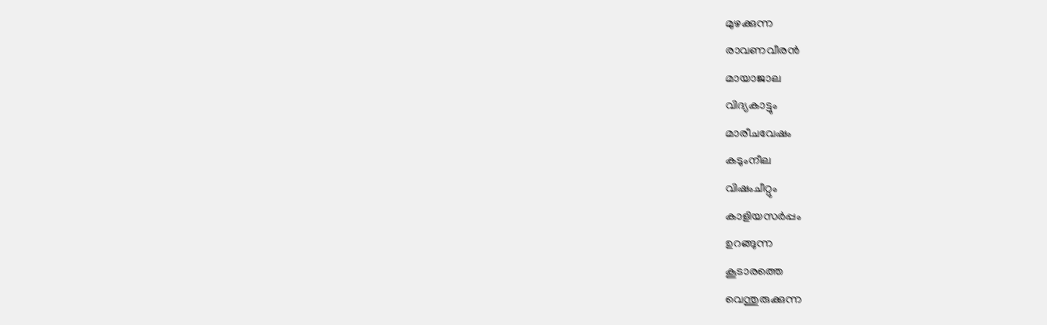മുഴക്കുന്ന
രാവണവീരൻ
മായാജാല
വിദ്യകാട്ടും
മാരീചവേഷം
കടുംനീല
വിഷംചീറ്റും
കാളിയസർപ്പം
ഉറങ്ങുന്ന
കൂടാരത്തെ
വെന്തുരുക്കുന്ന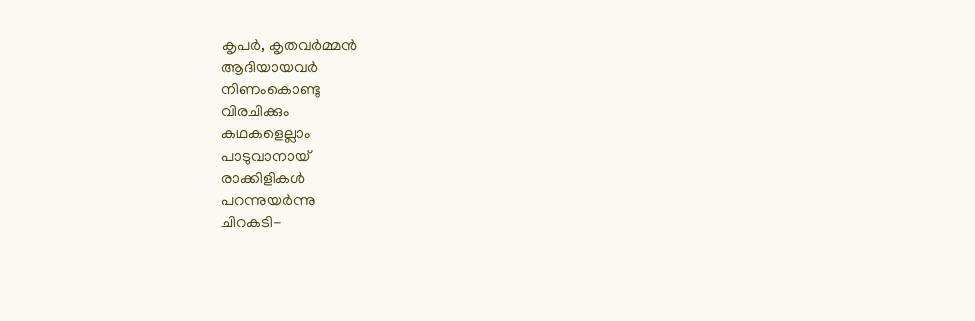കൃപർ, കൃതവർമ്മൻ
ആദിയായവർ
നിണംകൊണ്ടു
വിരചിക്കും
കഥകളെല്ലാം
പാടുവാനായ്
രാക്കിളികൾ
പറന്നുയർന്നു
ചിറകടി-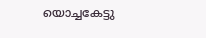യൊച്ചകേട്ടു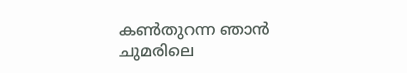കൺതുറന്ന ഞാൻ
ചുമരിലെ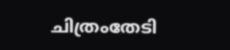ചിത്രംതേടി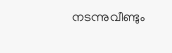നടന്നുവീണ്ടും